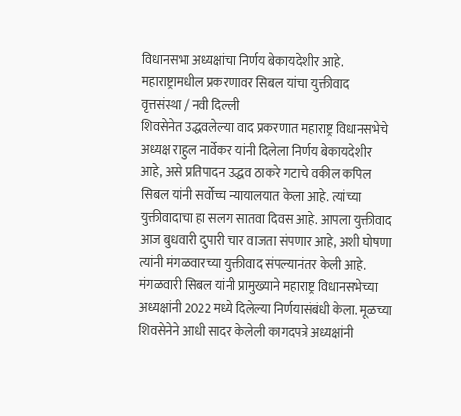विधानसभा अध्यक्षांचा निर्णय बेकायदेशीर आहे.
महाराष्ट्रामधील प्रकरणावर सिबल यांचा युक्तीवाद
वृत्तसंस्था / नवी दिल्ली
शिवसेनेत उद्धवलेल्या वाद प्रकरणात महाराष्ट्र विधानसभेचे अध्यक्ष राहुल नार्वेकर यांनी दिलेला निर्णय बेकायदेशीर आहे, असे प्रतिपादन उद्धव ठाकरे गटाचे वकील कपिल सिबल यांनी सर्वोच्च न्यायालयात केला आहे. त्यांच्या युक्तीवादाचा हा सलग सातवा दिवस आहे. आपला युक्तीवाद आज बुधवारी दुपारी चार वाजता संपणार आहे, अशी घोषणा त्यांनी मंगळवारच्या युक्तीवाद संपल्यानंतर केली आहे.
मंगळवारी सिबल यांनी प्रामुख्याने महाराष्ट्र विधानसभेच्या अध्यक्षांनी 2022 मध्ये दिलेल्या निर्णयासंबंधी केला. मूळच्या शिवसेनेने आधी सादर केलेली कागदपत्रे अध्यक्षांनी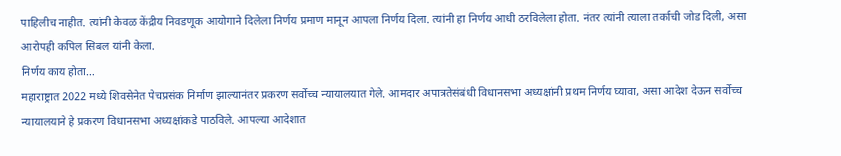पाहिलीच नाहीत. त्यांनी केवळ केंद्रीय निवडणूक आयोगाने दिलेला निर्णय प्रमाण मानून आपला निर्णय दिला. त्यांनी हा निर्णय आधी ठरविलेला होता. नंतर त्यांनी त्याला तर्काची जोड दिली, असा आरोपही कपिल सिबल यांनी केला.
निर्णय काय होता…
महाराष्ट्रात 2022 मध्ये शिवसेनेत पेचप्रसंक निर्माण झाल्यानंतर प्रकरण सर्वोच्च न्यायालयात गेले. आमदार अपात्रतेसंबंधी विधानसभा अध्यक्षांनी प्रथम निर्णय घ्यावा, असा आदेश देऊन सर्वोच्च न्यायालयाने हे प्रकरण विधानसभा अध्यक्षांकडे पाठविले. आपल्या आदेशात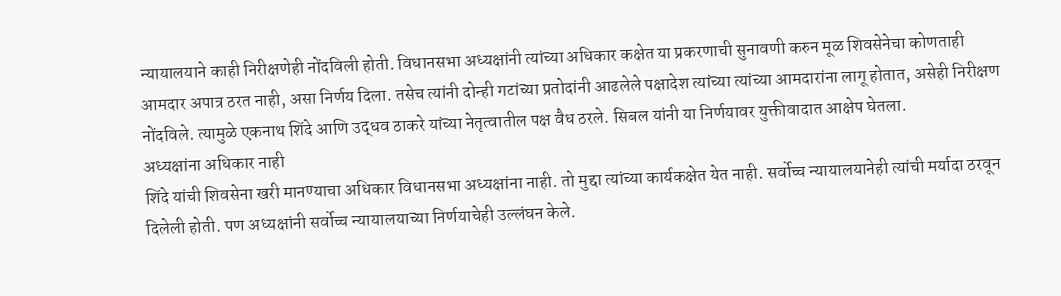न्यायालयाने काही निरीक्षणेही नोंदविली होती. विधानसभा अध्यक्षांनी त्यांच्या अधिकार कक्षेत या प्रकरणाची सुनावणी करुन मूळ शिवसेनेचा कोणताही आमदार अपात्र ठरत नाही, असा निर्णय दिला. तसेच त्यांनी दोन्ही गटांच्या प्रतोदांनी आढलेले पक्षादेश त्यांच्या त्यांच्या आमदारांना लागू होतात, असेही निरीक्षण नोंदविले. त्यामुळे एकनाथ शिंदे आणि उद्धव ठाकरे यांच्या नेतृत्वातील पक्ष वैध ठरले. सिबल यांनी या निर्णयावर युक्तीवादात आक्षेप घेतला.
अध्यक्षांना अधिकार नाही
शिंदे यांची शिवसेना खरी मानण्याचा अधिकार विधानसभा अध्यक्षांना नाही. तो मुद्दा त्यांच्या कार्यकक्षेत येत नाही. सर्वोच्च न्यायालयानेही त्यांची मर्यादा ठरवून दिलेली होती. पण अध्यक्षांनी सर्वोच्च न्यायालयाच्या निर्णयाचेही उल्लंघन केले.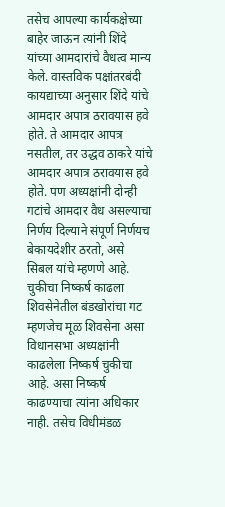तसेच आपल्या कार्यकक्षेच्या बाहेर जाऊन त्यांनी शिंदे यांच्या आमदारांचे वैधत्व मान्य केले. वास्तविक पक्षांतरबंदी कायद्याच्या अनुसार शिंदे यांचे आमदार अपात्र ठरावयास हवे होते. ते आमदार आपत्र नसतील, तर उद्धव ठाकरे यांचे आमदार अपात्र ठरावयास हवे होते. पण अध्यक्षांनी दोन्ही गटांचे आमदार वैध असल्याचा निर्णय दिल्याने संपूर्ण निर्णयच बेकायदेशीर ठरतो, असे सिबल यांचे म्हणणे आहे.
चुकीचा निष्कर्ष काढला
शिवसेनेतील बंडखोरांचा गट म्हणजेच मूळ शिवसेना असा विधानसभा अध्यक्षांनी काढलेला निष्कर्ष चुकीचा आहे. असा निष्कर्ष काढण्याचा त्यांना अधिकार नाही. तसेच विधीमंडळ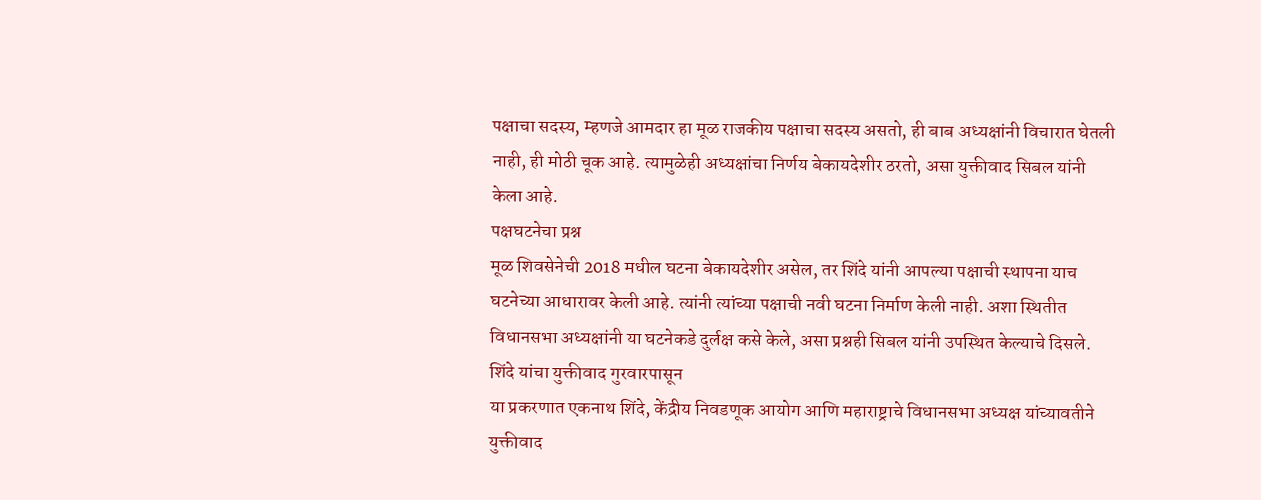पक्षाचा सदस्य, म्हणजे आमदार हा मूळ राजकीय पक्षाचा सदस्य असतो, ही बाब अध्यक्षांनी विचारात घेतली नाही, ही मोठी चूक आहे. त्यामुळेही अध्यक्षांचा निर्णय बेकायदेशीर ठरतो, असा युक्तीवाद सिबल यांनी केला आहे.
पक्षघटनेचा प्रश्न
मूळ शिवसेनेची 2018 मधील घटना बेकायदेशीर असेल, तर शिंदे यांनी आपल्या पक्षाची स्थापना याच घटनेच्या आधारावर केली आहे. त्यांनी त्यांच्या पक्षाची नवी घटना निर्माण केली नाही. अशा स्थितीत विधानसभा अध्यक्षांनी या घटनेकडे दुर्लक्ष कसे केले, असा प्रश्नही सिबल यांनी उपस्थित केल्याचे दिसले.
शिंदे यांचा युक्तीवाद गुरवारपासून
या प्रकरणात एकनाथ शिंदे, केंद्रीय निवडणूक आयोग आणि महाराष्ट्राचे विधानसभा अध्यक्ष यांच्यावतीने युक्तीवाद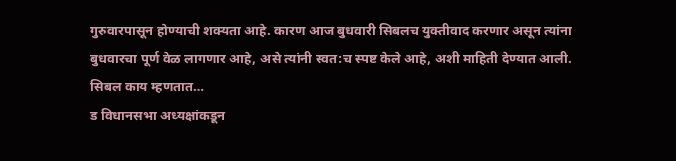गुरुवारपासून होण्याची शक्यता आहे. कारण आज बुधवारी सिबलच युक्तीवाद करणार असून त्यांना बुधवारचा पूर्ण वेळ लागणार आहे, असे त्यांनी स्वत:च स्पष्ट केले आहे, अशी माहिती देण्यात आली.
सिबल काय म्हणतात…
ड विधानसभा अध्यक्षांकडून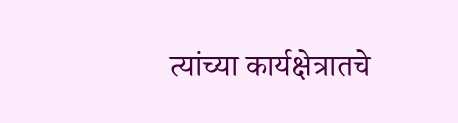त्यांच्या कार्यक्षेत्रातचे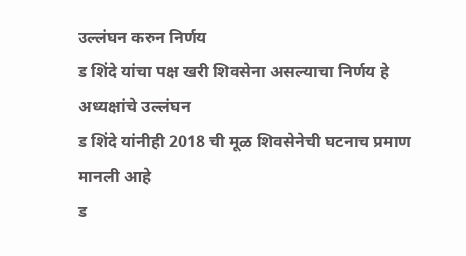उल्लंघन करुन निर्णय
ड शिंदे यांचा पक्ष खरी शिवसेना असल्याचा निर्णय हे अध्यक्षांचे उल्लंघन
ड शिंदे यांनीही 2018 ची मूळ शिवसेनेची घटनाच प्रमाण मानली आहे
ड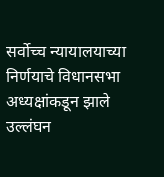सर्वोच्च न्यायालयाच्या निर्णयाचे विधानसभा अध्यक्षांकडून झाले उल्लंघन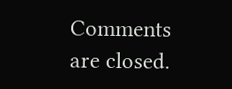Comments are closed.